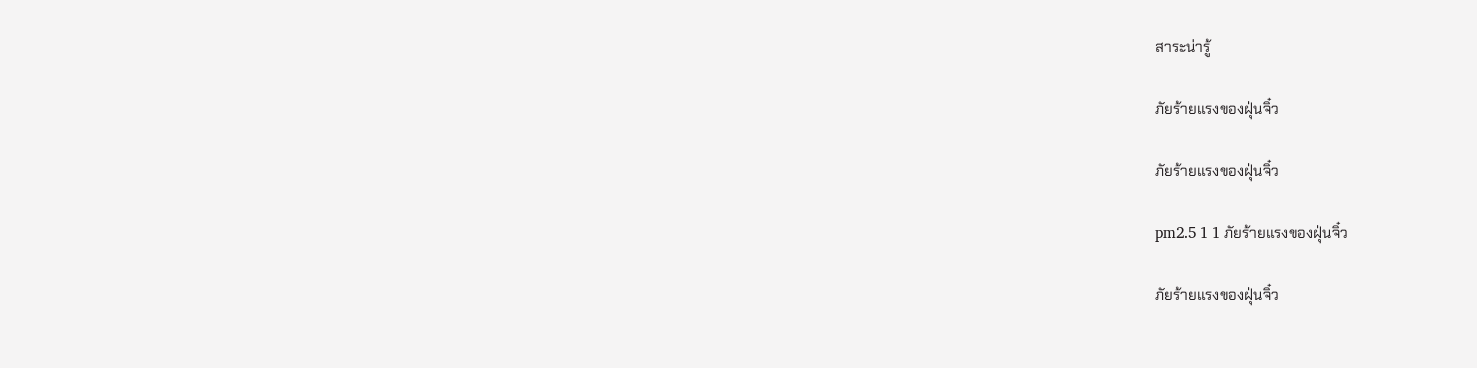สาระน่ารู้

ภัยร้ายแรงของฝุ่นจิ๋ว

ภัยร้ายแรงของฝุ่นจิ๋ว

pm2.5 1 1 ภัยร้ายแรงของฝุ่นจิ๋ว

ภัยร้ายแรงของฝุ่นจิ๋ว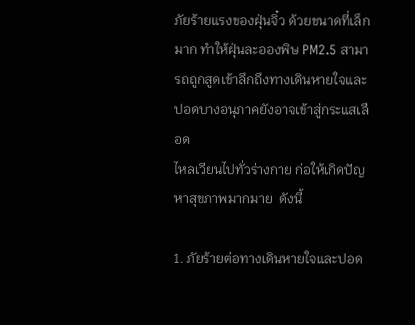ภัยร้ายแรงของฝุ่นจิ๋ว ด้วยขนาดที่เล็กมาก ทำให้ฝุ่นละอองพิษ PM2.5 สามารถถูกสูดเข้าลึกถึงทางเดินหายใจและปอดบางอนุภาคยังอาจเข้าสู่กระแสเลือด
ไหลเวียนไปทั่วร่างกาย ก่อให้เกิดปัญหาสุขภาพมากมาย  ดังนี้

1. ภัยร้ายต่อทางเดินหายใจและปอด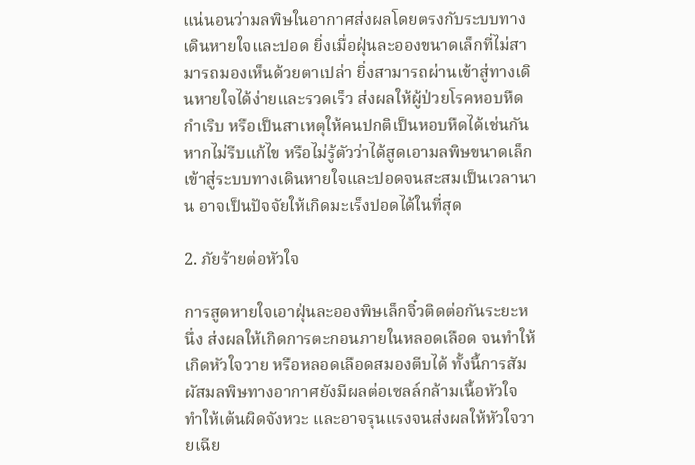แน่นอนว่ามลพิษในอากาศส่งผลโดยตรงกับระบบทางเดินหายใจและปอด ยิ่งเมื่อฝุ่นละอองขนาดเล็กที่ไม่สามารถมองเห็นด้วยตาเปล่า ยิ่งสามารถผ่านเข้าสู่ทางเดินหายใจได้ง่ายและรวดเร็ว ส่งผลให้ผู้ป่วยโรคหอบหืดกำเริบ หรือเป็นสาเหตุให้คนปกติเป็นหอบหืดได้เช่นกัน หากไม่รีบแก้ไข หรือไม่รู้ตัวว่าได้สูดเอามลพิษขนาดเล็กเข้าสู่ระบบทางเดินหายใจและปอดจนสะสมเป็นเวลานาน อาจเป็นปัจจัยให้เกิดมะเร็งปอดได้ในที่สุด

2. ภัยร้ายต่อหัวใจ

การสูดหายใจเอาฝุ่นละอองพิษเล็กจิ๋วติดต่อกันระยะหนึ่ง ส่งผลให้เกิดการตะกอนภายในหลอดเลือด จนทำให้เกิดหัวใจวาย หรือหลอดเลือดสมองตีบได้ ทั้งนี้การสัมผัสมลพิษทางอากาศยังมีผลต่อเซลล์กล้ามเนื้อหัวใจ ทำให้เต้นผิดจังหวะ และอาจรุนแรงจนส่งผลให้หัวใจวายเฉีย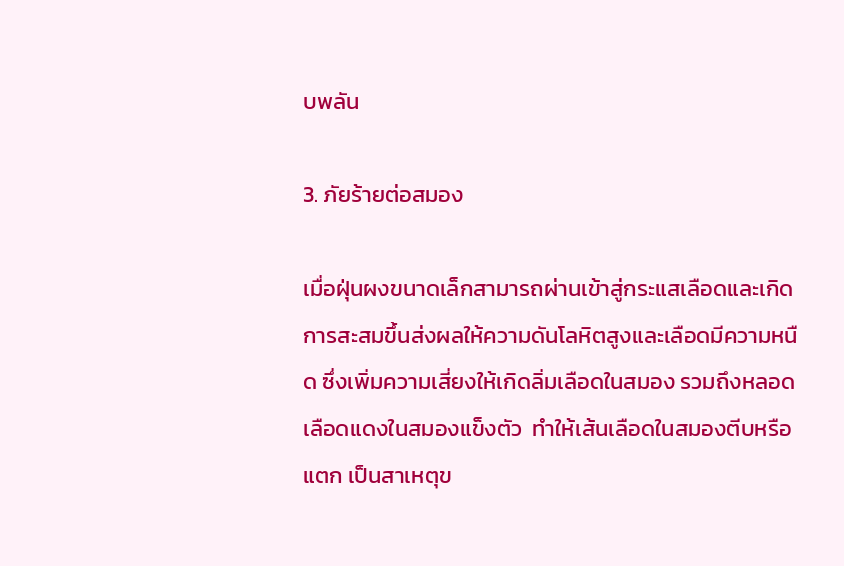บพลัน

3. ภัยร้ายต่อสมอง

เมื่อฝุ่นผงขนาดเล็กสามารถผ่านเข้าสู่กระแสเลือดและเกิดการสะสมขึ้นส่งผลให้ความดันโลหิตสูงและเลือดมีความหนืด ซึ่งเพิ่มความเสี่ยงให้เกิดลิ่มเลือดในสมอง รวมถึงหลอดเลือดแดงในสมองแข็งตัว  ทำให้เส้นเลือดในสมองตีบหรือแตก เป็นสาเหตุข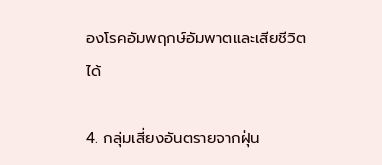องโรคอัมพฤกษ์อัมพาตและเสียชีวิตได้

4. กลุ่มเสี่ยงอันตรายจากฝุ่น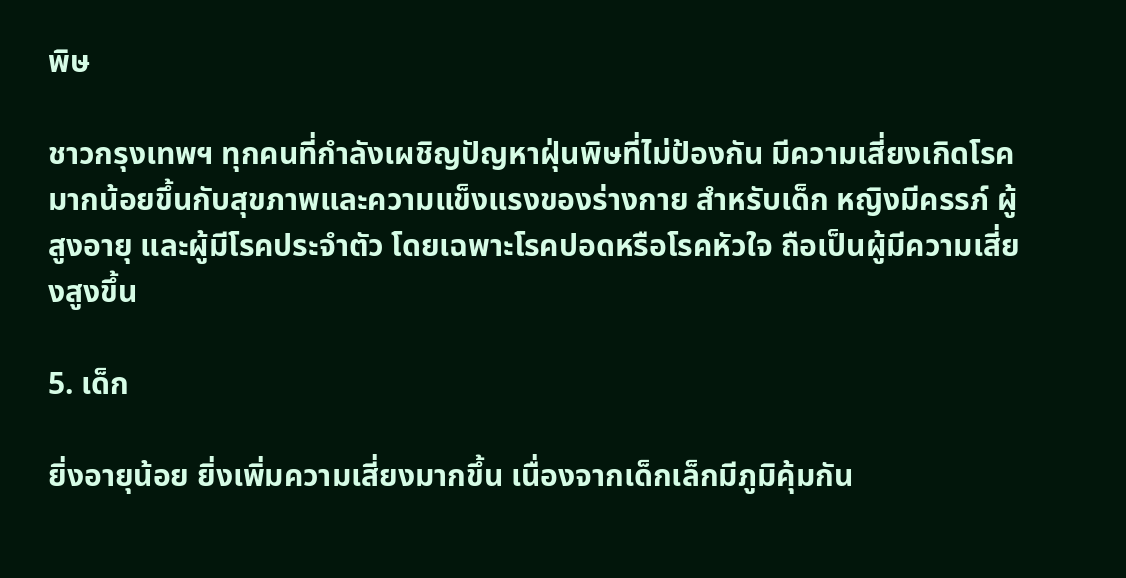พิษ

ชาวกรุงเทพฯ ทุกคนที่กำลังเผชิญปัญหาฝุ่นพิษที่ไม่ป้องกัน มีความเสี่ยงเกิดโรคมากน้อยขึ้นกับสุขภาพและความแข็งแรงของร่างกาย สำหรับเด็ก หญิงมีครรภ์ ผู้สูงอายุ และผู้มีโรคประจำตัว โดยเฉพาะโรคปอดหรือโรคหัวใจ ถือเป็นผู้มีความเสี่ยงสูงขึ้น

5. เด็ก

ยิ่งอายุน้อย ยิ่งเพิ่มความเสี่ยงมากขึ้น เนื่องจากเด็กเล็กมีภูมิคุ้มกัน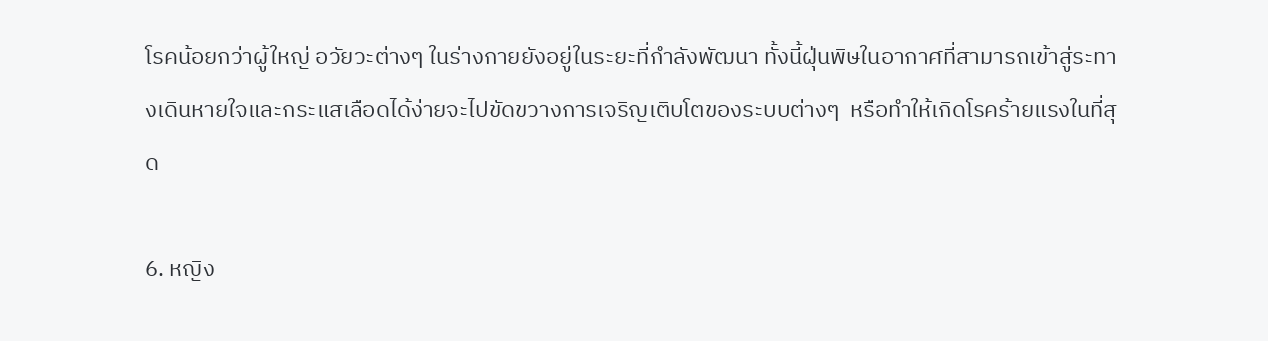โรคน้อยกว่าผู้ใหญ่ อวัยวะต่างๆ ในร่างกายยังอยู่ในระยะที่กำลังพัฒนา ทั้งนี้ฝุ่นพิษในอากาศที่สามารถเข้าสู่ระทางเดินหายใจและกระแสเลือดได้ง่ายจะไปขัดขวางการเจริญเติบโตของระบบต่างๆ  หรือทำให้เกิดโรคร้ายแรงในที่สุด

6. หญิง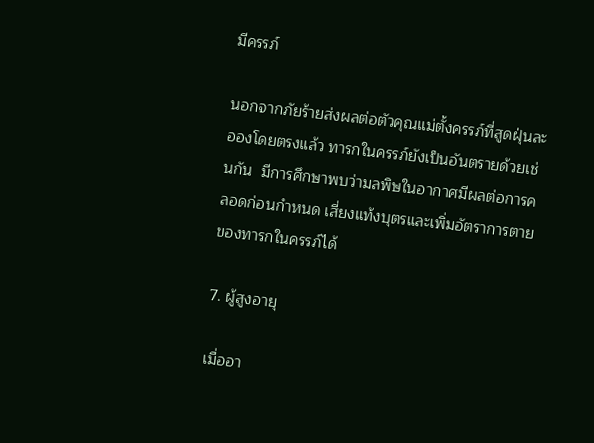มีครรภ์

นอกจากภัยร้ายส่งผลต่อตัวคุณแม่ตั้งครรภ์ที่สูดฝุ่นละอองโดยตรงแล้ว ทารกในครรภ์ยังเป็นอันตรายด้วยเช่นกัน  มีการศึกษาพบว่ามลพิษในอากาศมีผลต่อการคลอดก่อนกำหนด เสี่ยงแท้งบุตรและเพิ่มอัตราการตายของทารกในครรภ์ได้

7. ผู้สูงอายุ

เมื่ออา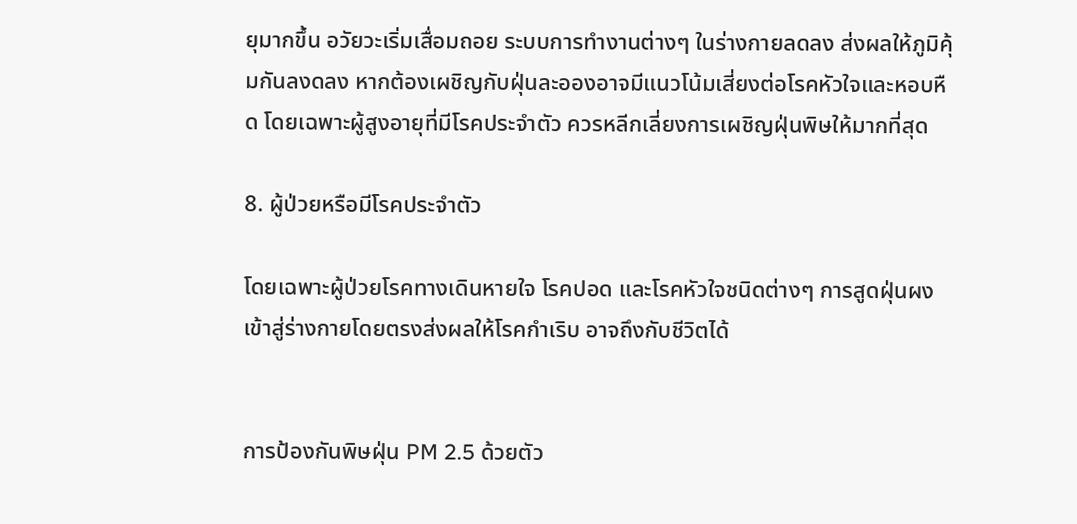ยุมากขึ้น อวัยวะเริ่มเสื่อมถอย ระบบการทำงานต่างๆ ในร่างกายลดลง ส่งผลให้ภูมิคุ้มกันลงดลง หากต้องเผชิญกับฝุ่นละอองอาจมีแนวโน้มเสี่ยงต่อโรคหัวใจและหอบหืด โดยเฉพาะผู้สูงอายุที่มีโรคประจำตัว ควรหลีกเลี่ยงการเผชิญฝุ่นพิษให้มากที่สุด

8. ผู้ป่วยหรือมีโรคประจำตัว

โดยเฉพาะผู้ป่วยโรคทางเดินหายใจ โรคปอด และโรคหัวใจชนิดต่างๆ การสูดฝุ่นผงเข้าสู่ร่างกายโดยตรงส่งผลให้โรคกำเริบ อาจถึงกับชีวิตได้


การป้องกันพิษฝุ่น PM 2.5 ด้วยตัว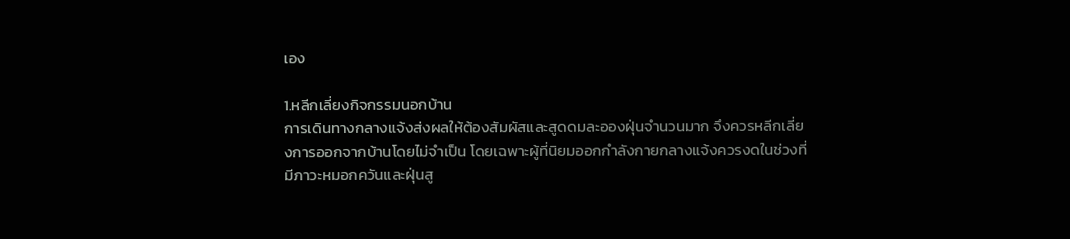เอง

1.หลีกเลี่ยงกิจกรรมนอกบ้าน
การเดินทางกลางแจ้งส่งผลให้ต้องสัมผัสและสูดดมละอองฝุ่นจำนวนมาก จึงควรหลีกเลี่ยงการออกจากบ้านโดยไม่จำเป็น โดยเฉพาะผู้ที่นิยมออกกำลังกายกลางแจ้งควรงดในช่วงที่มีภาวะหมอกควันและฝุ่นสู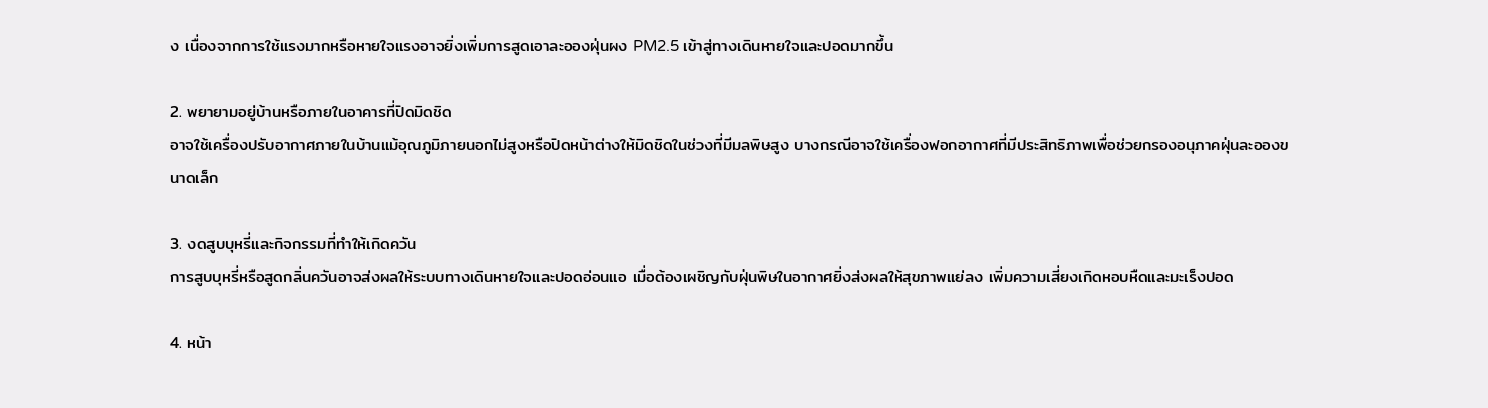ง เนื่องจากการใช้แรงมากหรือหายใจแรงอาจยิ่งเพิ่มการสูดเอาละอองฝุ่นผง PM2.5 เข้าสู่ทางเดินหายใจและปอดมากขึ้น

2. พยายามอยู่บ้านหรือภายในอาคารที่ปิดมิดชิด
อาจใช้เครื่องปรับอากาศภายในบ้านแม้อุณภูมิภายนอกไม่สูงหรือปิดหน้าต่างให้มิดชิดในช่วงที่มีมลพิษสูง บางกรณีอาจใช้เครื่องฟอกอากาศที่มีประสิทธิภาพเพื่อช่วยกรองอนุภาคฝุ่นละอองขนาดเล็ก

3. งดสูบบุหรี่และกิจกรรมที่ทำให้เกิดควัน
การสูบบุหรี่หรือสูดกลิ่นควันอาจส่งผลให้ระบบทางเดินหายใจและปอดอ่อนแอ เมื่อต้องเผชิญกับฝุ่นพิษในอากาศยิ่งส่งผลให้สุขภาพแย่ลง เพิ่มความเสี่ยงเกิดหอบหืดและมะเร็งปอด

4. หน้า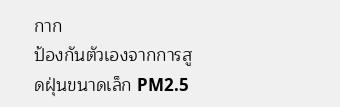กาก
ป้องกันตัวเองจากการสูดฝุ่นขนาดเล็ก PM2.5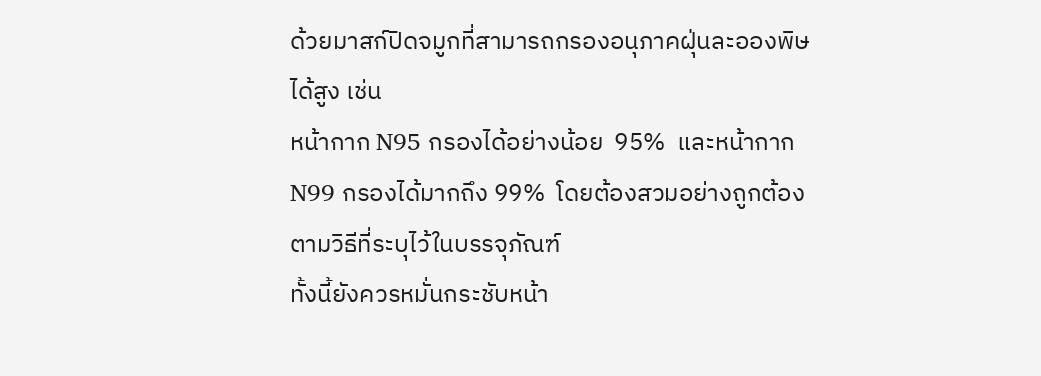ด้วยมาสก์ปิดจมูกที่สามารถกรองอนุภาคฝุ่นละอองพิษได้สูง เช่น
หน้ากาก N95 กรองได้อย่างน้อย  95%  และหน้ากาก N99 กรองได้มากถึง 99%  โดยต้องสวมอย่างถูกต้องตามวิธีที่ระบุไว้ในบรรจุภัณฑ์
ทั้งนี้ยังควรหมั่นกระชับหน้า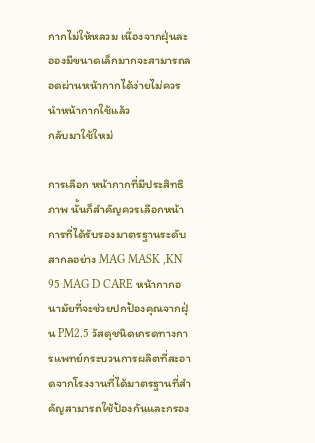กากไม่ให้หลวม เนื่องจากฝุ่นละอองมีขนาดเล็กมากจะสามารถลอดผ่านหน้ากากได้ง่ายไม่ควรนำหน้ากากใช้แล้ว
กลับมาใช้ใหม่

การเลือก หน้ากากที่มีประสิทธิภาพ นั้นก็สำคัญควรเลือกหน้าการที่ได้รับรองมาตรฐานระดับสากลอย่าง MAG MASK ,KN 95 MAG D CARE หน้ากากอนามัยที่จะช่วยปกป้องคุณจากฝุ่น PM2.5 วัสดุชนิดเกรดทางการแพทย์กระบวนการผลิตที่สะอาดจากโรงงานที่ได้มาตรฐานที่สำคัญสามารถใช้ป้องกันและกรอง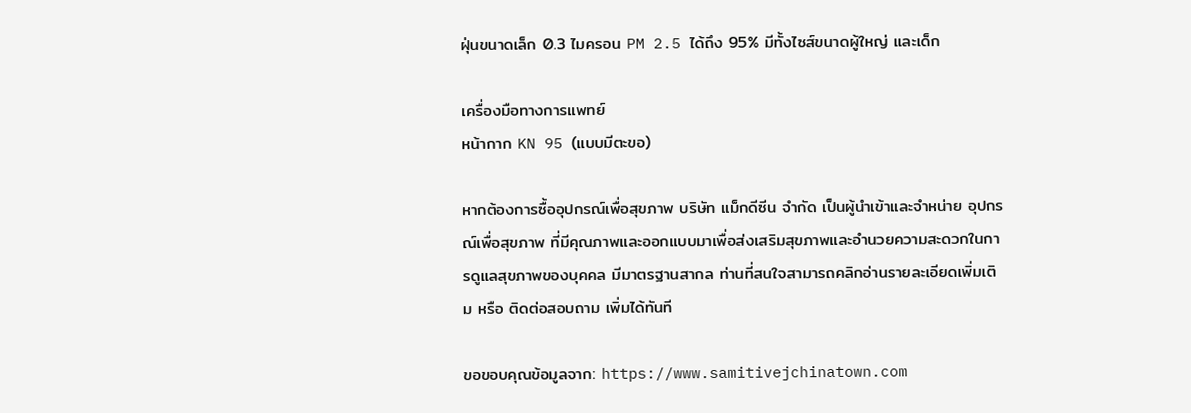ฝุ่นขนาดเล็ก 0.3 ไมครอน PM 2.5 ได้ถึง 95% มีทั้งไซส์ขนาดผู้ใหญ่ และเด็ก

เครื่องมือทางการแพทย์
หน้ากาก KN 95 (แบบมีตะขอ)

หากต้องการซื้ออุปกรณ์เพื่อสุขภาพ บริษัท แม็กดีซีน จำกัด เป็นผู้นำเข้าและจำหน่าย อุปกรณ์เพื่อสุขภาพ ที่มีคุณภาพและออกแบบมาเพื่อส่งเสริมสุขภาพและอำนวยความสะดวกในการดูแลสุขภาพของบุคคล มีมาตรฐานสากล ท่านที่สนใจสามารถคลิกอ่านรายละเอียดเพิ่มเติม หรือ ติดต่อสอบถาม เพิ่มได้ทันที

ขอขอบคุณข้อมูลจาก: https://www.samitivejchinatown.com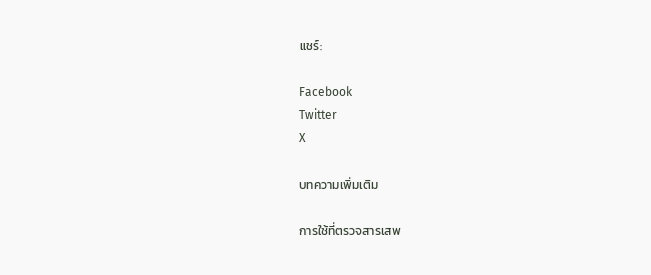แชร์:

Facebook
Twitter
X

บทความเพิ่มเติม

การใช้ที่ตรวจสารเสพ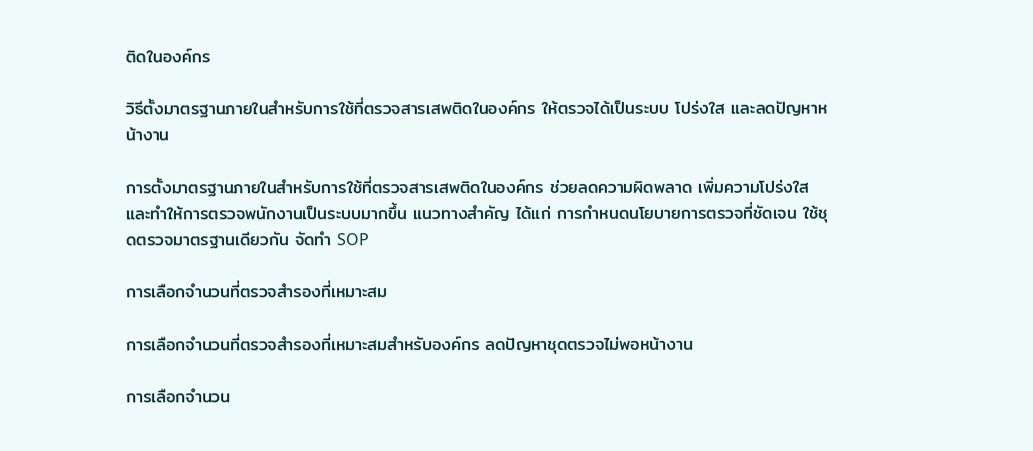ติดในองค์กร

วิธีตั้งมาตรฐานภายในสำหรับการใช้ที่ตรวจสารเสพติดในองค์กร ให้ตรวจได้เป็นระบบ โปร่งใส และลดปัญหาหน้างาน

การตั้งมาตรฐานภายในสำหรับการใช้ที่ตรวจสารเสพติดในองค์กร ช่วยลดความผิดพลาด เพิ่มความโปร่งใส และทำให้การตรวจพนักงานเป็นระบบมากขึ้น แนวทางสำคัญ ได้แก่ การกำหนดนโยบายการตรวจที่ชัดเจน ใช้ชุดตรวจมาตรฐานเดียวกัน จัดทำ SOP

การเลือกจำนวนที่ตรวจสำรองที่เหมาะสม

การเลือกจำนวนที่ตรวจสำรองที่เหมาะสมสำหรับองค์กร ลดปัญหาชุดตรวจไม่พอหน้างาน

การเลือกจำนวน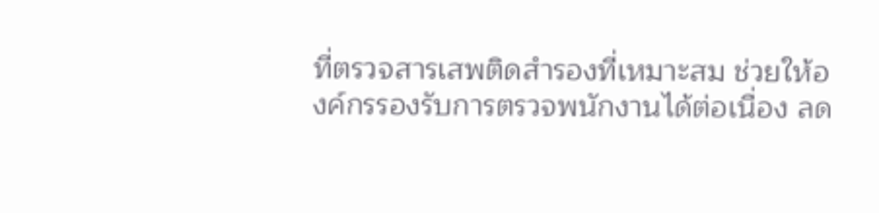ที่ตรวจสารเสพติดสำรองที่เหมาะสม ช่วยให้องค์กรรองรับการตรวจพนักงานได้ต่อเนื่อง ลด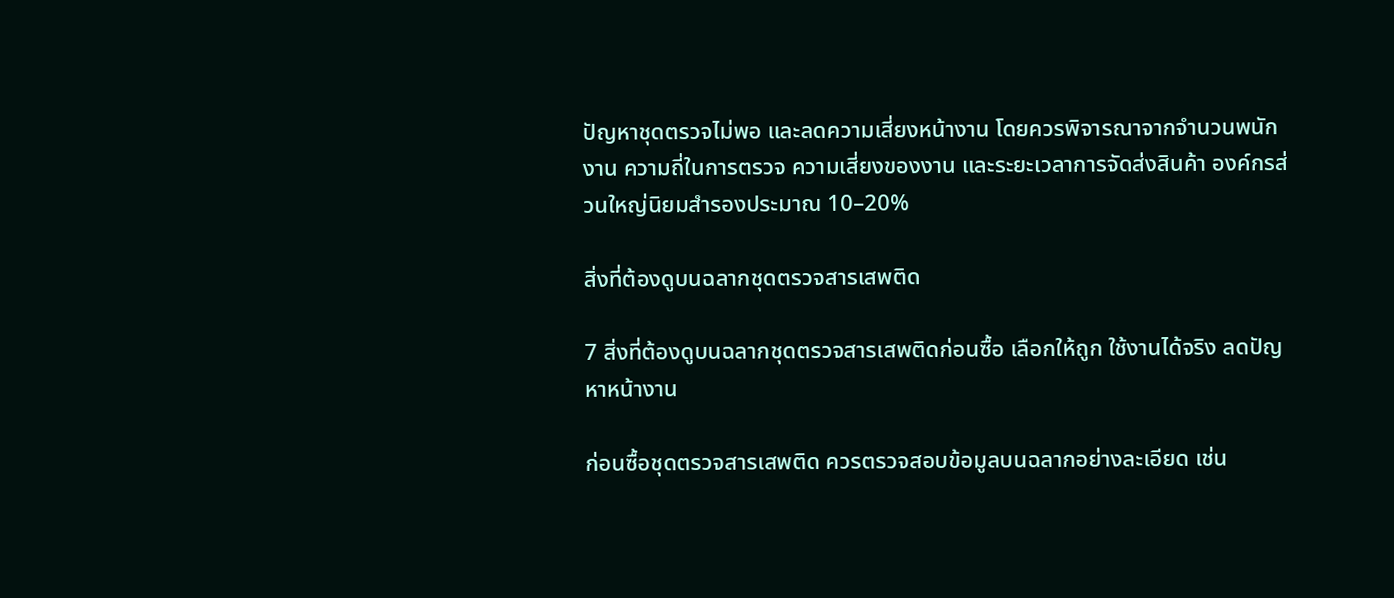ปัญหาชุดตรวจไม่พอ และลดความเสี่ยงหน้างาน โดยควรพิจารณาจากจำนวนพนักงาน ความถี่ในการตรวจ ความเสี่ยงของงาน และระยะเวลาการจัดส่งสินค้า องค์กรส่วนใหญ่นิยมสำรองประมาณ 10–20%

สิ่งที่ต้องดูบนฉลากชุดตรวจสารเสพติด

7 สิ่งที่ต้องดูบนฉลากชุดตรวจสารเสพติดก่อนซื้อ เลือกให้ถูก ใช้งานได้จริง ลดปัญหาหน้างาน

ก่อนซื้อชุดตรวจสารเสพติด ควรตรวจสอบข้อมูลบนฉลากอย่างละเอียด เช่น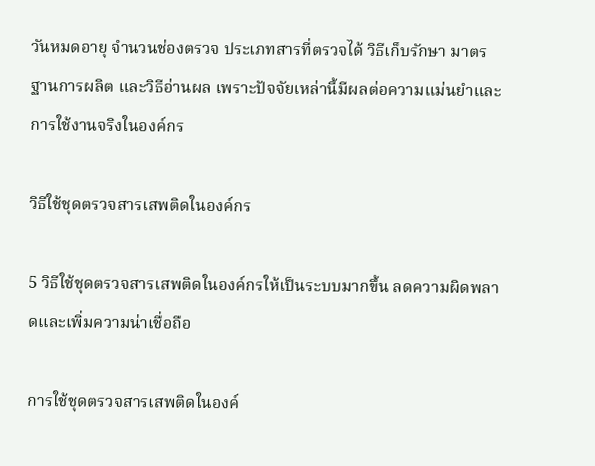วันหมดอายุ จำนวนช่องตรวจ ประเภทสารที่ตรวจได้ วิธีเก็บรักษา มาตรฐานการผลิต และวิธีอ่านผล เพราะปัจจัยเหล่านี้มีผลต่อความแม่นยำและการใช้งานจริงในองค์กร

วิธีใช้ชุดตรวจสารเสพติดในองค์กร

5 วิธีใช้ชุดตรวจสารเสพติดในองค์กรให้เป็นระบบมากขึ้น ลดความผิดพลาดและเพิ่มความน่าเชื่อถือ

การใช้ชุดตรวจสารเสพติดในองค์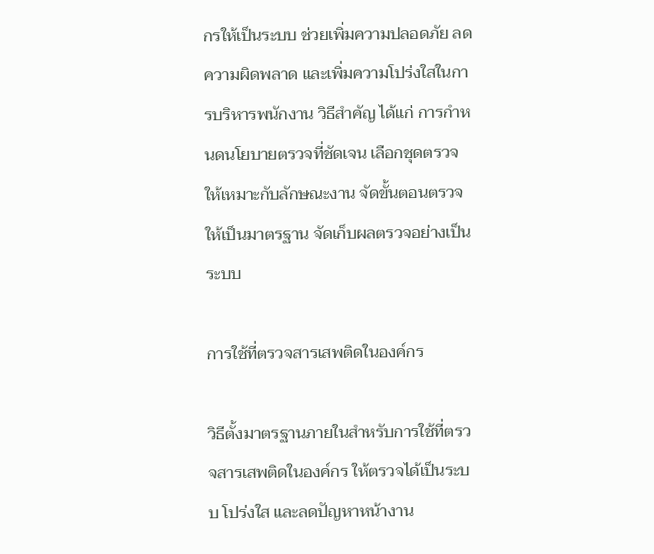กรให้เป็นระบบ ช่วยเพิ่มความปลอดภัย ลดความผิดพลาด และเพิ่มความโปร่งใสในการบริหารพนักงาน วิธีสำคัญ ได้แก่ การกำหนดนโยบายตรวจที่ชัดเจน เลือกชุดตรวจให้เหมาะกับลักษณะงาน จัดขั้นตอนตรวจให้เป็นมาตรฐาน จัดเก็บผลตรวจอย่างเป็นระบบ

การใช้ที่ตรวจสารเสพติดในองค์กร

วิธีตั้งมาตรฐานภายในสำหรับการใช้ที่ตรวจสารเสพติดในองค์กร ให้ตรวจได้เป็นระบบ โปร่งใส และลดปัญหาหน้างาน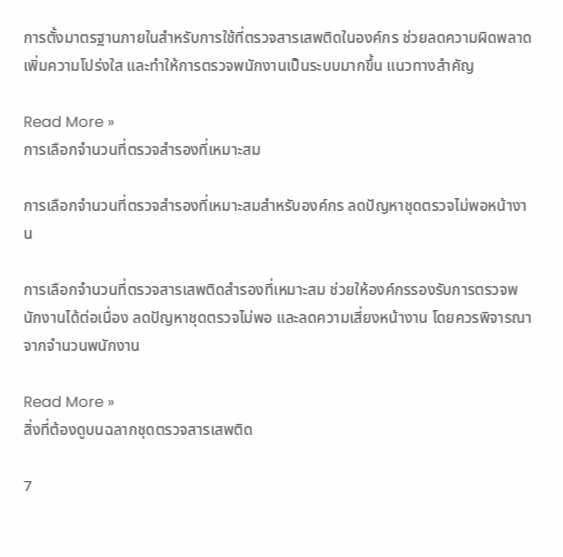การตั้งมาตรฐานภายในสำหรับการใช้ที่ตรวจสารเสพติดในองค์กร ช่วยลดความผิดพลาด เพิ่มความโปร่งใส และทำให้การตรวจพนักงานเป็นระบบมากขึ้น แนวทางสำคัญ

Read More »
การเลือกจำนวนที่ตรวจสำรองที่เหมาะสม

การเลือกจำนวนที่ตรวจสำรองที่เหมาะสมสำหรับองค์กร ลดปัญหาชุดตรวจไม่พอหน้างาน

การเลือกจำนวนที่ตรวจสารเสพติดสำรองที่เหมาะสม ช่วยให้องค์กรรองรับการตรวจพนักงานได้ต่อเนื่อง ลดปัญหาชุดตรวจไม่พอ และลดความเสี่ยงหน้างาน โดยควรพิจารณาจากจำนวนพนักงาน

Read More »
สิ่งที่ต้องดูบนฉลากชุดตรวจสารเสพติด

7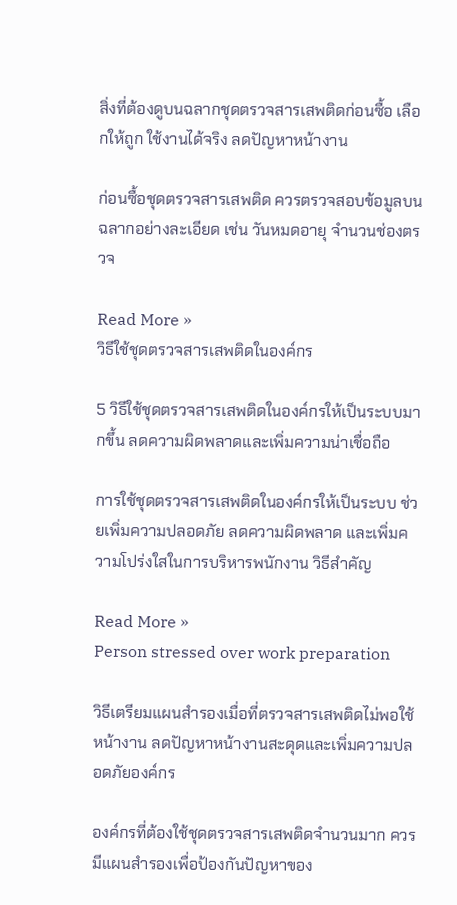สิ่งที่ต้องดูบนฉลากชุดตรวจสารเสพติดก่อนซื้อ เลือกให้ถูก ใช้งานได้จริง ลดปัญหาหน้างาน

ก่อนซื้อชุดตรวจสารเสพติด ควรตรวจสอบข้อมูลบนฉลากอย่างละเอียด เช่น วันหมดอายุ จำนวนช่องตรวจ

Read More »
วิธีใช้ชุดตรวจสารเสพติดในองค์กร

5 วิธีใช้ชุดตรวจสารเสพติดในองค์กรให้เป็นระบบมากขึ้น ลดความผิดพลาดและเพิ่มความน่าเชื่อถือ

การใช้ชุดตรวจสารเสพติดในองค์กรให้เป็นระบบ ช่วยเพิ่มความปลอดภัย ลดความผิดพลาด และเพิ่มความโปร่งใสในการบริหารพนักงาน วิธีสำคัญ

Read More »
Person stressed over work preparation

วิธีเตรียมแผนสำรองเมื่อที่ตรวจสารเสพติดไม่พอใช้หน้างาน ลดปัญหาหน้างานสะดุดและเพิ่มความปลอดภัยองค์กร

องค์กรที่ต้องใช้ชุดตรวจสารเสพติดจำนวนมาก ควรมีแผนสำรองเพื่อป้องกันปัญหาของ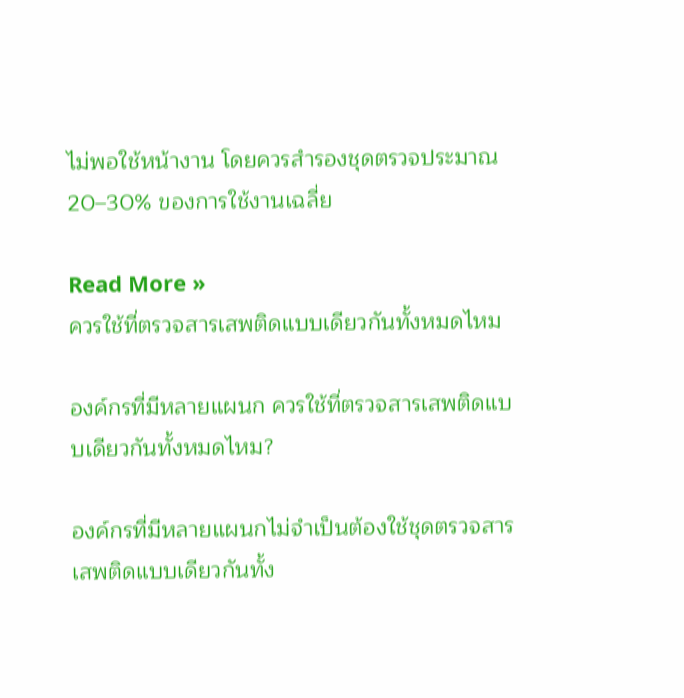ไม่พอใช้หน้างาน โดยควรสำรองชุดตรวจประมาณ 20–30% ของการใช้งานเฉลี่ย

Read More »
ควรใช้ที่ตรวจสารเสพติดแบบเดียวกันทั้งหมดไหม

องค์กรที่มีหลายแผนก ควรใช้ที่ตรวจสารเสพติดแบบเดียวกันทั้งหมดไหม?

องค์กรที่มีหลายแผนกไม่จำเป็นต้องใช้ชุดตรวจสารเสพติดแบบเดียวกันทั้ง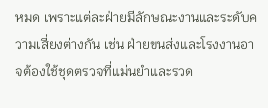หมด เพราะแต่ละฝ่ายมีลักษณะงานและระดับความเสี่ยงต่างกัน เช่น ฝ่ายขนส่งและโรงงานอาจต้องใช้ชุดตรวจที่แม่นยำและรวด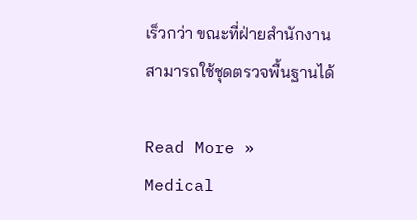เร็วกว่า ขณะที่ฝ่ายสำนักงานสามารถใช้ชุดตรวจพื้นฐานได้

Read More »
Medical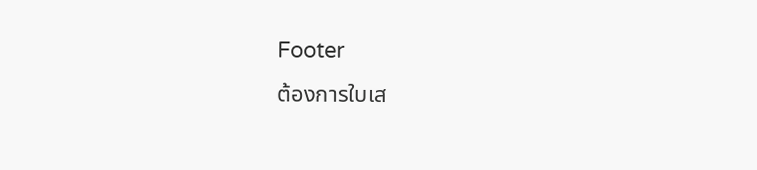Footer
ต้องการใบเส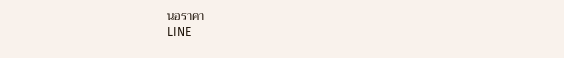นอราคา
LINE